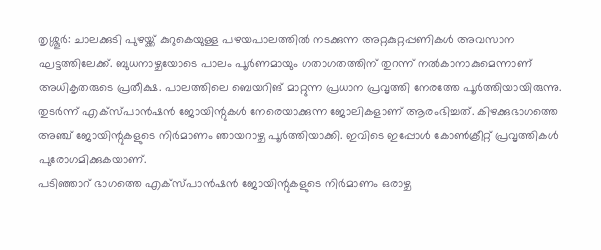തൃശ്ശൂർ: ചാലക്കുടി പുഴയ്ക്ക് കുറുകെയുള്ള പഴയപാലത്തിൽ നടക്കുന്ന അറ്റകുറ്റപ്പണികൾ അവസാന ഘട്ടത്തിലേക്ക്. ബുധനാഴ്ചയോടെ പാലം പൂർണമായും ഗതാഗതത്തിന് തുറന്ന് നൽകാനാകുമെന്നാണ് അധികൃതരുടെ പ്രതീക്ഷ. പാലത്തിലെ ബെയറിങ് മാറ്റുന്ന പ്രധാന പ്രവൃത്തി നേരത്തേ പൂർത്തിയായിരുന്നു. തുടർന്ന് എക്സ്പാൻഷൻ ജോയിന്റുകൾ നേരെയാക്കുന്ന ജോലികളാണ് ആരംഭിച്ചത്. കിഴക്കുഭാഗത്തെ അഞ്ച് ജോയിന്റുകളുടെ നിർമാണം ഞായറാഴ്ച പൂർത്തിയാക്കി. ഇവിടെ ഇപ്പോൾ കോൺക്രീറ്റ് പ്രവൃത്തികൾ പുരോഗമിക്കുകയാണ്.
പടിഞ്ഞാറ് ഭാഗത്തെ എക്സ്പാൻഷൻ ജോയിന്റുകളുടെ നിർമാണം ഒരാഴ്ച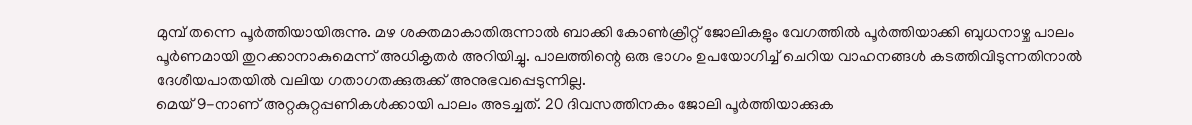മുമ്പ് തന്നെ പൂർത്തിയായിരുന്നു. മഴ ശക്തമാകാതിരുന്നാൽ ബാക്കി കോൺക്രീറ്റ് ജോലികളും വേഗത്തിൽ പൂർത്തിയാക്കി ബുധനാഴ്ച പാലം പൂർണമായി തുറക്കാനാകുമെന്ന് അധികൃതർ അറിയിച്ചു. പാലത്തിന്റെ ഒരു ഭാഗം ഉപയോഗിച്ച് ചെറിയ വാഹനങ്ങൾ കടത്തിവിടുന്നതിനാൽ ദേശീയപാതയിൽ വലിയ ഗതാഗതക്കുരുക്ക് അനുഭവപ്പെടുന്നില്ല.
മെയ് 9-നാണ് അറ്റകുറ്റപ്പണികൾക്കായി പാലം അടച്ചത്. 20 ദിവസത്തിനകം ജോലി പൂർത്തിയാക്കുക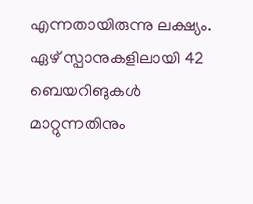എന്നതായിരുന്നു ലക്ഷ്യം. ഏഴ് സ്പാനുകളിലായി 42 ബെയറിങുകൾ മാറ്റുന്നതിനും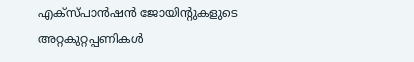എക്സ്പാൻഷൻ ജോയിന്റുകളുടെ അറ്റകുറ്റപ്പണികൾ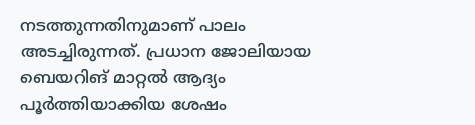നടത്തുന്നതിനുമാണ് പാലം അടച്ചിരുന്നത്. പ്രധാന ജോലിയായ ബെയറിങ് മാറ്റൽ ആദ്യം പൂർത്തിയാക്കിയ ശേഷം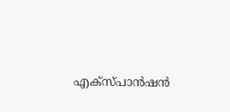എക്സ്പാൻഷൻ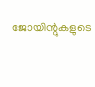ജോയിന്റുകളുടെ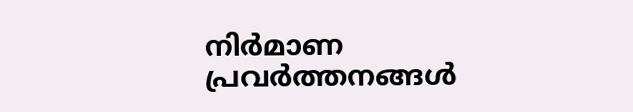നിർമാണ പ്രവർത്തനങ്ങൾ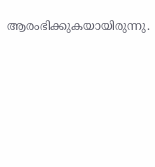ആരംഭിക്കുകയായിരുന്നു.